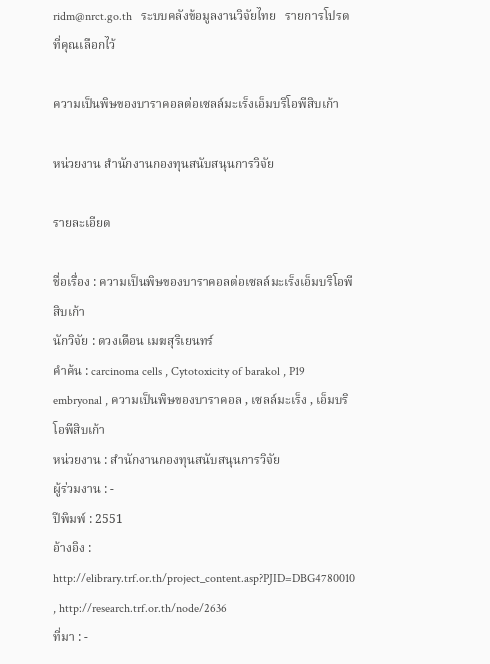ridm@nrct.go.th   ระบบคลังข้อมูลงานวิจัยไทย   รายการโปรดที่คุณเลือกไว้

ความเป็นพิษของบาราคอลต่อเซลล์มะเร็งเอ็มบริโอพีสิบเก้า

หน่วยงาน สำนักงานกองทุนสนับสนุนการวิจัย

รายละเอียด

ชื่อเรื่อง : ความเป็นพิษของบาราคอลต่อเซลล์มะเร็งเอ็มบริโอพีสิบเก้า
นักวิจัย : ดวงเดือน เมฆสุริเยนทร์
คำค้น : carcinoma cells , Cytotoxicity of barakol , P19 embryonal , ความเป็นพิษของบาราคอล , เซลล์มะเร็ง , เอ็มบริโอพีสิบเก้า
หน่วยงาน : สำนักงานกองทุนสนับสนุนการวิจัย
ผู้ร่วมงาน : -
ปีพิมพ์ : 2551
อ้างอิง : http://elibrary.trf.or.th/project_content.asp?PJID=DBG4780010 , http://research.trf.or.th/node/2636
ที่มา : -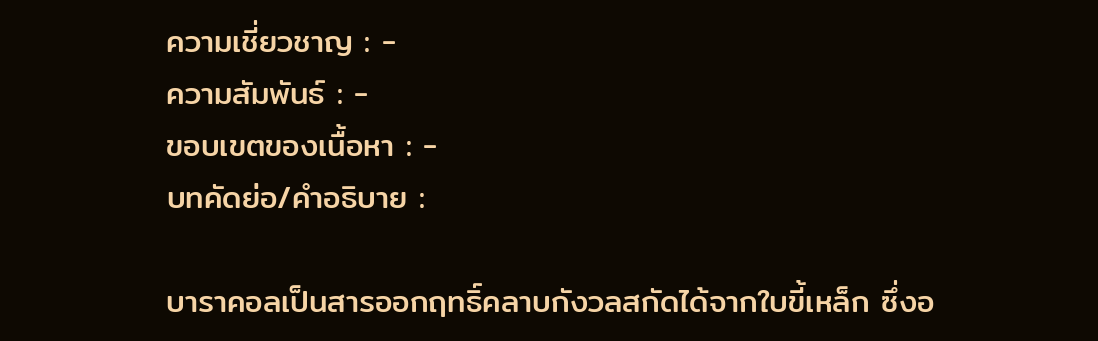ความเชี่ยวชาญ : -
ความสัมพันธ์ : -
ขอบเขตของเนื้อหา : -
บทคัดย่อ/คำอธิบาย :

บาราคอลเป็นสารออกฤทธิ์คลาบกังวลสกัดได้จากใบขี้เหล็ก ซึ่งอ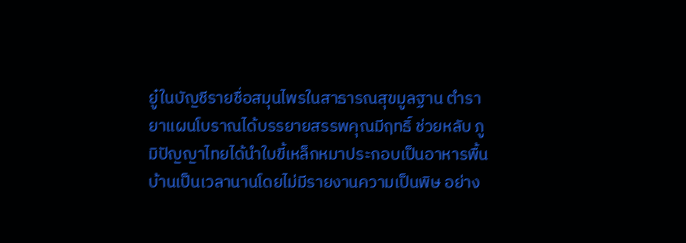ยู๋ในบัญชีรายชื่อสมุนไพรในสาธารณสุขมูลฐาน ตำรายาแผนโบราณได้บรรยายสรรพคุณมีฤทธิ์ ช่วยหลับ ภูมิปัญญาไทยได้นำใบขี้เหล็กหมาประกอบเป็นอาหารพื้นบ้านเป็นเวลานานโดยไม่มีรายงานความเป็นพิษ อย่าง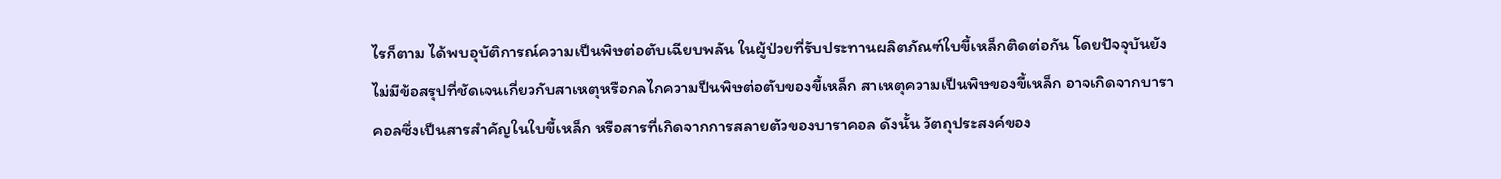ไรก็ตาม ได้พบอุบัติการณ์ความเป็นพิษต่อตับเฉียบพลัน ในผู้ป่วยที่รับประทานผลิตภัณฑ์ใบขี้เหล็กติดต่อกัน โดยปัจจุบันยังไม่มีข้อสรุปที่ชัดเจนเกี่ยวกับสาเหตุหรือกลไกความป็นพิษต่อตับของขี้เหล็ก สาเหตุความเป็นพิษของขี้เหล็ก อาจเกิดจากบาราคอลซึ่งเป็นสารสำคัญในใบขี้เหล็ก หรือสารที่เกิดจากการสลายตัวของบาราคอล ดังนั้น วัตถุประสงค์ของ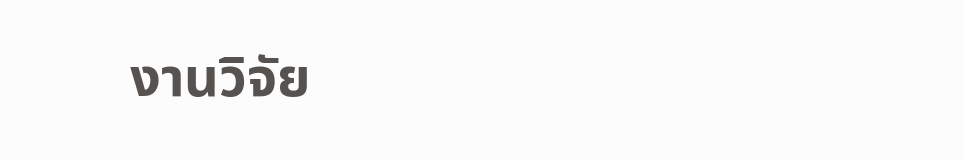งานวิจัย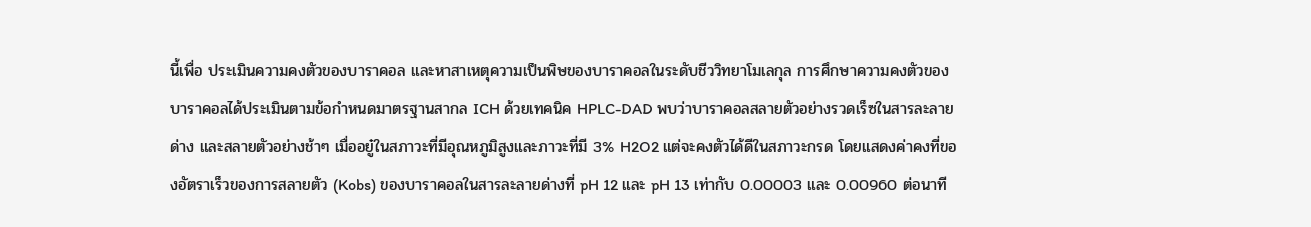นี้เพื่อ ประเมินความคงตัวของบาราคอล และหาสาเหตุความเป็นพิษของบาราคอลในระดับชีววิทยาโมเลกุล การศึกษาความคงตัวของบาราคอลได้ประเมินตามข้อกำหนดมาตรฐานสากล ICH ด้วยเทคนิค HPLC-DAD พบว่าบาราคอลสลายตัวอย่างรวดเร็ซในสารละลายด่าง และสลายตัวอย่างช้าๆ เมื่ออยู๋ในสภาวะที่มีอุณหภูมิสูงและภาวะที่มี 3% H2O2 แต่จะคงตัวได้ดีในสภาวะกรด โดยแสดงค่าคงที่ของอัตราเร็วของการสลายตัว (Kobs) ของบาราคอลในสารละลายด่างที่ pH 12 และ pH 13 เท่ากับ 0.00003 และ 0.00960 ต่อนาที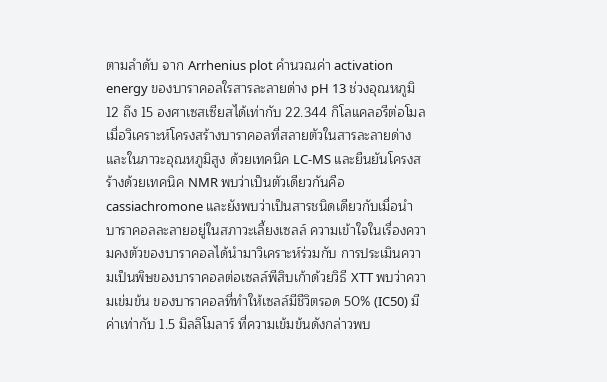ตามลำดับ จาก Arrhenius plot คำนวณค่า activation energy ของบาราคอลใรสารละลายด่าง pH 13 ช่วงอุณหภูมิ 12 ถึง 15 องศาเซสเซียสได้เท่ากับ 22.344 กิโลแคลอรีต่อโมล เมื่อวิเคราะห์โครงสร้างบาราคอลที่สลายตัวในสารละลายด่างและในภาวะอุณหภูมิสูง ด้วยเทคนิค LC-MS และยืนยันโครงสร้างด้วยเทคนิค NMR พบว่าเป็นตัวเดียวกันคือ cassiachromone และยังพบว่าเป็นสารชนิดเดียวกับเมื่อนำบาราคอลละลายอยู่ในสภาวะเลี้ยงเซลล์ ความเข้าใจในเรื่องความคงตัวของบาราคอลได้นำมาวิเคราะห์ร่วมกับ การประเมินความเป็นพิษของบาราคอลต่อเซลล์พีสิบเก้าด้วยวิธี XTT พบว่าความเข่มข้น ของบาราคอลที่ทำให้เซลล์มีชีวิตรอด 50% (IC50) มีค่าเท่ากับ 1.5 มิลลิโมลาร์ ที่ความเข้มข้นดังกล่าวพบ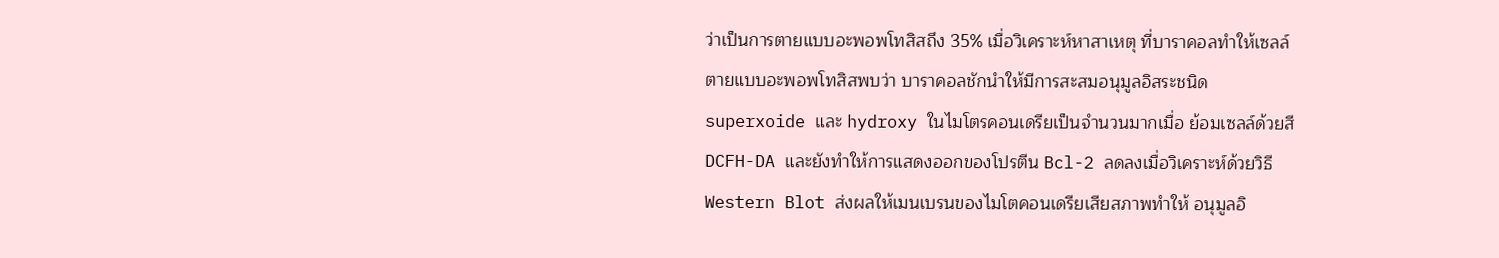ว่าเป็นการตายแบบอะพอพโทสิสถึง 35% เมื่อวิเคราะห์หาสาเหตุ ที่บาราคอลทำให้เซลล์ตายแบบอะพอพโทสิสพบว่า บาราคอลชักนำให้มีการสะสมอนุมูลอิสระชนิด superxoide และ hydroxy ในไมโตรคอนเดรียเป็นจำนวนมากเมื่อ ย้อมเซลล์ด้วยสี DCFH-DA และยังทำให้การแสดงออกของโปรตีน Bcl-2 ลดลงเมื่อวิเคราะห์ด้วยวิธี Western Blot ส่งผลให้เมนเบรนของไมโตคอนเดรียเสียสภาพทำให้ อนุมูลอิ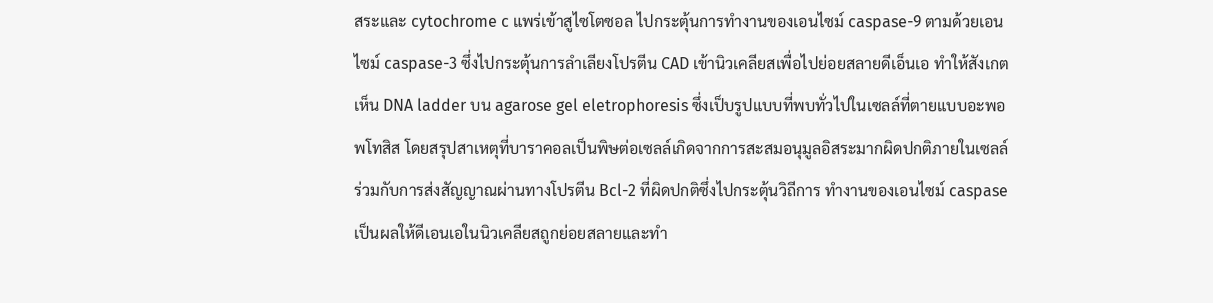สระและ cytochrome c แพร่เข้าสูไซโตซอล ไปกระตุ้นการทำงานของเอนไซม์ caspase-9 ตามด้วยเอนไซม์ caspase-3 ซึ่งไปกระตุ้นการลำเลียงโปรตีน CAD เข้านิวเคลียสเพื่อไปย่อยสลายดีเอ็นเอ ทำให้สังเกตเห็น DNA ladder บน agarose gel eletrophoresis ซึ่งเป็บรูปแบบที่พบทั่วไปในเซลล์ที่ตายแบบอะพอพโทสิส โดยสรุปสาเหตุที่บาราคอลเป็นพิษต่อเซลล์เกิดจากการสะสมอนุมูลอิสระมากผิดปกติภายในเซลล์ ร่วมกับการส่งสัญญาณผ่านทางโปรตีน Bcl-2 ที่ผิดปกติซึ่งไปกระตุ้นวิถีการ ทำงานของเอนไซม์ caspase เป็นผลให้ดีเอนเอในนิวเคลียสถูกย่อยสลายและทำ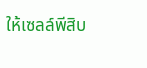ให้เซลล์พีสิบ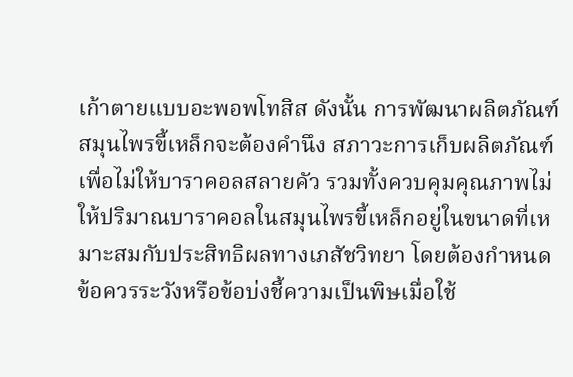เก้าตายแบบอะพอพโทสิส ดังนั้น การพัฒนาผลิตภัณฑ์สมุนไพรขี้เหล็กจะต้องคำนึง สภาวะการเก็บผลิตภัณฑ์เพื่อไม่ให้บาราคอลสลายคัว รวมทั้งควบคุมคุณภาพไม่ให้ปริมาณบาราคอลในสมุนไพรขี้เหล็กอยู่ในขนาดที่เหมาะสมกับประสิทธิผลทางเภสัชวิทยา โดยต้องกำหนดข้อควรระวังหรือข้อบ่งชี้ความเป็นพิษเมื่อใช้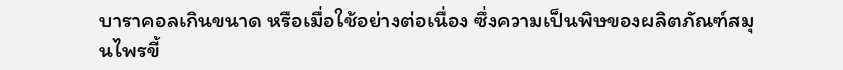บาราคอลเกินขนาด หรือเมื่อใช้อย่างต่อเนื่อง ซึ่งความเป็นพิษของผลิตภัณฑ์สมุนไพรขี้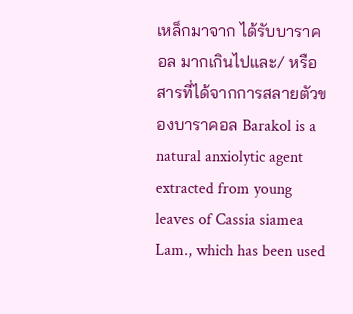เหล็กมาจาก ได้รับบาราคอล มากเกินไปและ/ หรือสารที่ได้จากการสลายตัวของบาราคอล Barakol is a natural anxiolytic agent extracted from young leaves of Cassia siamea Lam., which has been used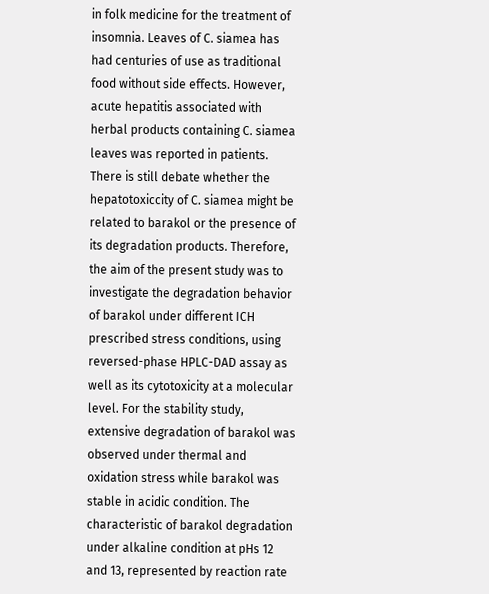in folk medicine for the treatment of insomnia. Leaves of C. siamea has had centuries of use as traditional food without side effects. However, acute hepatitis associated with herbal products containing C. siamea leaves was reported in patients. There is still debate whether the hepatotoxiccity of C. siamea might be related to barakol or the presence of its degradation products. Therefore, the aim of the present study was to investigate the degradation behavior of barakol under different ICH prescribed stress conditions, using reversed-phase HPLC-DAD assay as well as its cytotoxicity at a molecular level. For the stability study, extensive degradation of barakol was observed under thermal and oxidation stress while barakol was stable in acidic condition. The characteristic of barakol degradation under alkaline condition at pHs 12 and 13, represented by reaction rate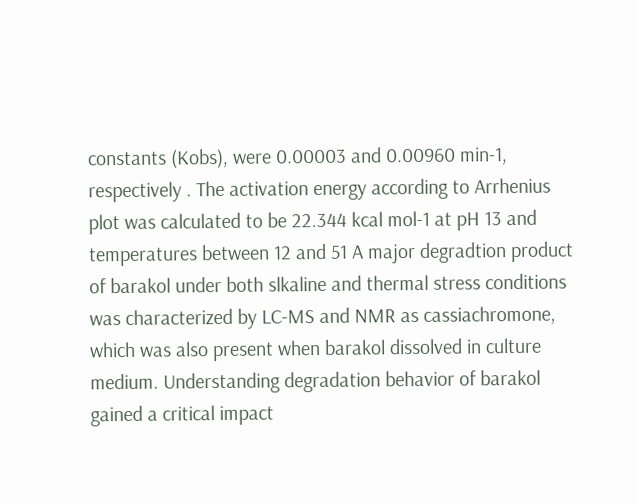constants (Kobs), were 0.00003 and 0.00960 min-1, respectively . The activation energy according to Arrhenius plot was calculated to be 22.344 kcal mol-1 at pH 13 and temperatures between 12 and 51 A major degradtion product of barakol under both slkaline and thermal stress conditions was characterized by LC-MS and NMR as cassiachromone, which was also present when barakol dissolved in culture medium. Understanding degradation behavior of barakol gained a critical impact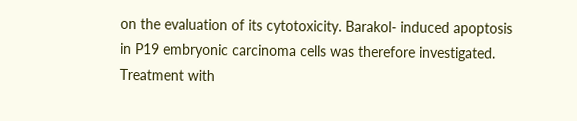on the evaluation of its cytotoxicity. Barakol- induced apoptosis in P19 embryonic carcinoma cells was therefore investigated. Treatment with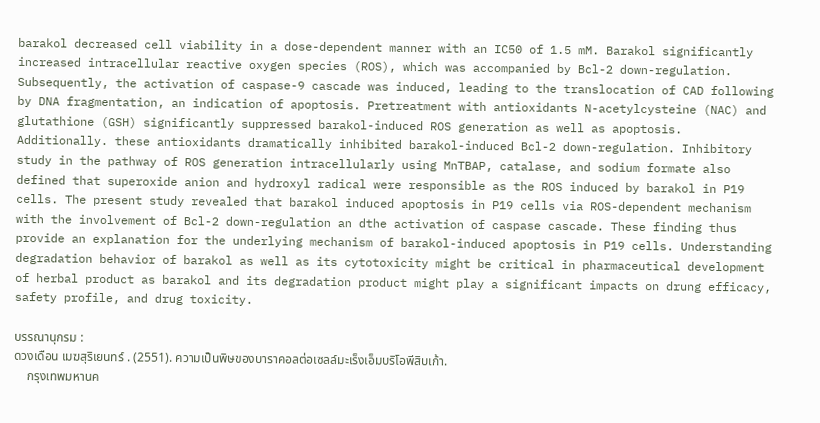barakol decreased cell viability in a dose-dependent manner with an IC50 of 1.5 mM. Barakol significantly increased intracellular reactive oxygen species (ROS), which was accompanied by Bcl-2 down-regulation. Subsequently, the activation of caspase-9 cascade was induced, leading to the translocation of CAD following by DNA fragmentation, an indication of apoptosis. Pretreatment with antioxidants N-acetylcysteine (NAC) and glutathione (GSH) significantly suppressed barakol-induced ROS generation as well as apoptosis. Additionally. these antioxidants dramatically inhibited barakol-induced Bcl-2 down-regulation. Inhibitory study in the pathway of ROS generation intracellularly using MnTBAP, catalase, and sodium formate also defined that superoxide anion and hydroxyl radical were responsible as the ROS induced by barakol in P19 cells. The present study revealed that barakol induced apoptosis in P19 cells via ROS-dependent mechanism with the involvement of Bcl-2 down-regulation an dthe activation of caspase cascade. These finding thus provide an explanation for the underlying mechanism of barakol-induced apoptosis in P19 cells. Understanding degradation behavior of barakol as well as its cytotoxicity might be critical in pharmaceutical development of herbal product as barakol and its degradation product might play a significant impacts on drung efficacy, safety profile, and drug toxicity.

บรรณานุกรม :
ดวงเดือน เมฆสุริเยนทร์ . (2551). ความเป็นพิษของบาราคอลต่อเซลล์มะเร็งเอ็มบริโอพีสิบเก้า.
    กรุงเทพมหานค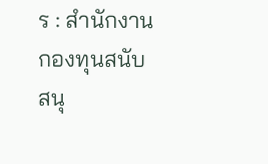ร : สำนักงานกองทุนสนับสนุ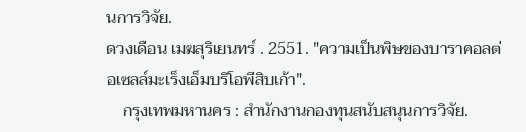นการวิจัย.
ดวงเดือน เมฆสุริเยนทร์ . 2551. "ความเป็นพิษของบาราคอลต่อเซลล์มะเร็งเอ็มบริโอพีสิบเก้า".
    กรุงเทพมหานคร : สำนักงานกองทุนสนับสนุนการวิจัย.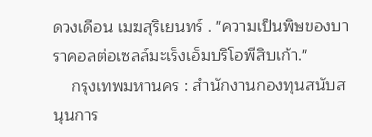ดวงเดือน เมฆสุริเยนทร์ . "ความเป็นพิษของบาราคอลต่อเซลล์มะเร็งเอ็มบริโอพีสิบเก้า."
    กรุงเทพมหานคร : สำนักงานกองทุนสนับสนุนการ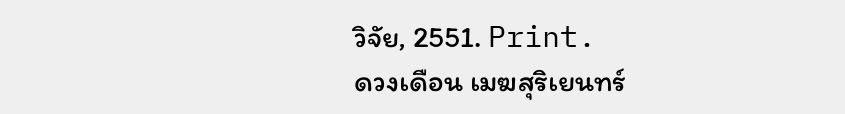วิจัย, 2551. Print.
ดวงเดือน เมฆสุริเยนทร์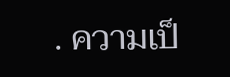. ความเป็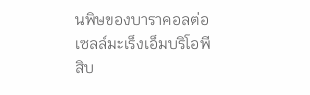นพิษของบาราคอลต่อเซลล์มะเร็งเอ็มบริโอพีสิบ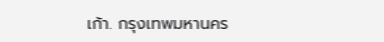เก้า. กรุงเทพมหานคร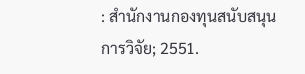: สำนักงานกองทุนสนับสนุนการวิจัย; 2551.